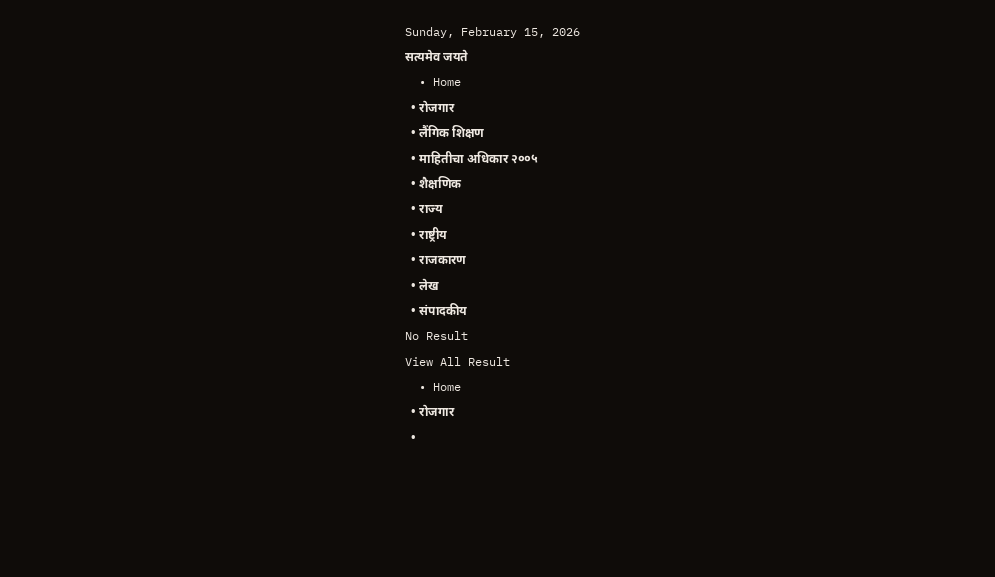Sunday, February 15, 2026
सत्यमेव जयते
  • Home
  • रोजगार
  • लैंगिक शिक्षण
  • माहितीचा अधिकार २००५
  • शैक्षणिक
  • राज्य
  • राष्ट्रीय
  • राजकारण
  • लेख
  • संपादकीय
No Result
View All Result
  • Home
  • रोजगार
  •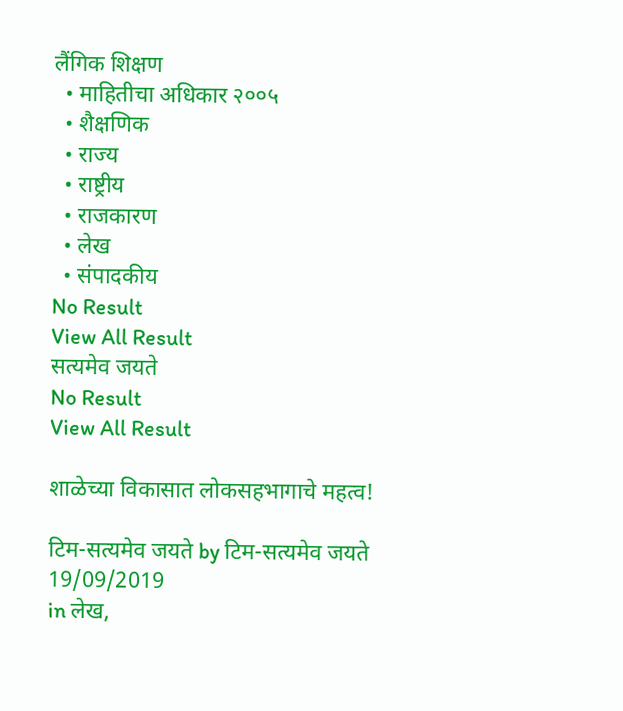लैंगिक शिक्षण
  • माहितीचा अधिकार २००५
  • शैक्षणिक
  • राज्य
  • राष्ट्रीय
  • राजकारण
  • लेख
  • संपादकीय
No Result
View All Result
सत्यमेव जयते
No Result
View All Result

शाळेच्या विकासात लोकसहभागाचे महत्व!

टिम-सत्यमेव जयते by टिम-सत्यमेव जयते
19/09/2019
in लेख,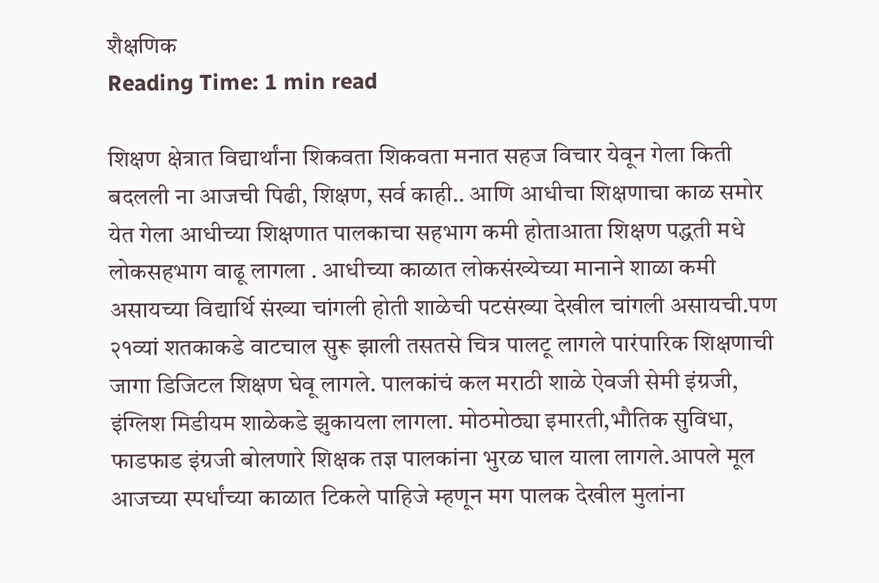शैक्षणिक
Reading Time: 1 min read

शिक्षण क्षेत्रात विद्यार्थांना शिकवता शिकवता मनात सहज विचार येवून गेला किती बदलली ना आजची पिढी, शिक्षण, सर्व काही.. आणि आधीचा शिक्षणाचा काळ समोर येत गेला आधीच्या शिक्षणात पालकाचा सहभाग कमी होताआता शिक्षण पद्धती मधे लोकसहभाग वाढू लागला . आधीच्या काळात लोकसंख्येच्या मानाने शाळा कमी असायच्या विद्यार्थि संख्या चांगली होती शाळेची पटसंख्या देखील चांगली असायची.पण २१व्यां शतकाकडे वाटचाल सुरू झाली तसतसे चित्र पालटू लागले पारंपारिक शिक्षणाची जागा डिजिटल शिक्षण घेवू लागले. पालकांचं कल मराठी शाळे ऐवजी सेमी इंग्रजी, इंग्लिश मिडीयम शाळेकडे झुकायला लागला. मोठमोठ्या इमारती,भौतिक सुविधा, फाडफाड इंग्रजी बोलणारे शिक्षक तज्ञ पालकांना भुरळ घाल याला लागले.आपले मूल आजच्या स्पर्धांच्या काळात टिकले पाहिजे म्हणून मग पालक देखील मुलांना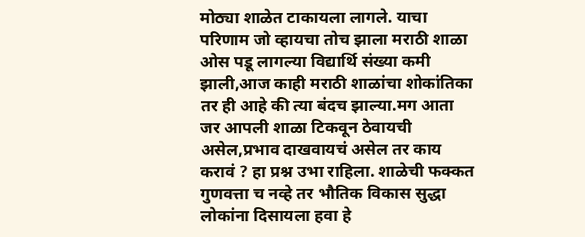मोठ्या शाळेत टाकायला लागले. याचा परिणाम जो व्हायचा तोच झाला मराठी शाळा ओस पडू लागल्या विद्यार्थि संख्या कमी झाली,आज काही मराठी शाळांचा शोकांतिका तर ही आहे की त्या बंदच झाल्या.मग आता जर आपली शाळा टिकवून ठेवायची असेल,प्रभाव दाखवायचं असेल तर काय करावं ? हा प्रश्न उभा राहिला. शाळेची फक्कत गुणवत्ता च नव्हे तर भौतिक विकास सुद्धा लोकांना दिसायला हवा हे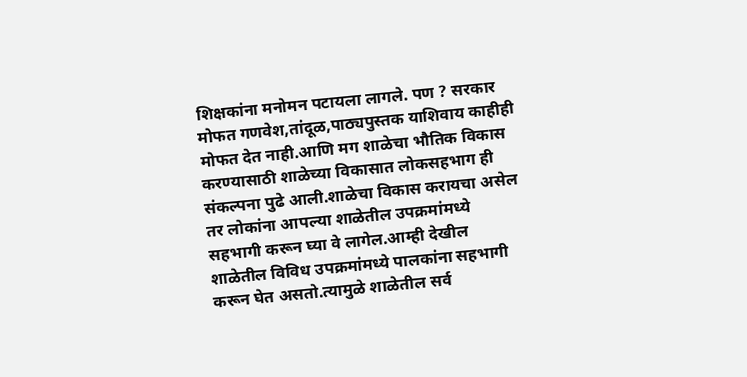शिक्षकांना मनोमन पटायला लागले. पण ? सरकार मोफत गणवेश,तांदूळ,पाठ्यपुस्तक याशिवाय काहीही मोफत देत नाही.आणि मग शाळेचा भौतिक विकास करण्यासाठी शाळेच्या विकासात लोकसहभाग ही संकल्पना पुढे आली.शाळेचा विकास करायचा असेल तर लोकांना आपल्या शाळेतील उपक्रमांमध्ये सहभागी करून घ्या वे लागेल.आम्ही देखील शाळेतील विविध उपक्रमांमध्ये पालकांना सहभागी करून घेत असतो.त्यामुळे शाळेतील सर्व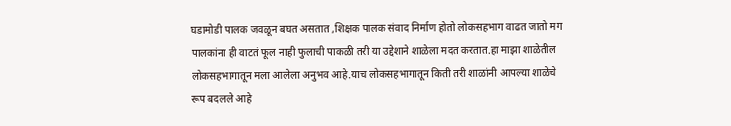घडामोडी पालक जवळून बघत असतात ,शिक्षक पालक संवाद निर्माण होतो लोकसहभाग वाढत जातो मग पालकांना ही वाटतं फूल नाही फुलाची पाकळी तरी या उद्देशाने शाळेला मदत करतात.हा माझा शाळेतील लोकसहभागातून मला आलेला अनुभव आहे.याच लोकसहभागातून किती तरी शाळांनी आपल्या शाळेचे रूप बदलले आहे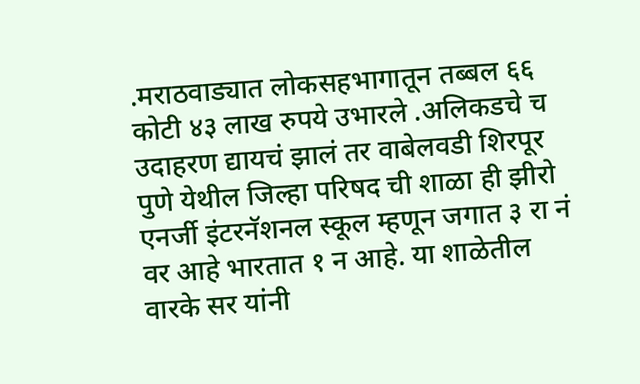.मराठवाड्यात लोकसहभागातून तब्बल ६६ कोटी ४३ लाख रुपये उभारले .अलिकडचे च उदाहरण द्यायचं झालं तर वाबेलवडी शिरपूर पुणे येथील जिल्हा परिषद ची शाळा ही झीरो एनर्जी इंटरनॅशनल स्कूल म्हणून जगात ३ रा नं वर आहे भारतात १ न आहे. या शाळेतील वारके सर यांनी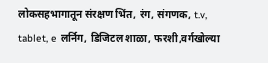लोकसहभागातून संरक्षण भिंत, रंग, संगणक, t.v, tablet, e लर्निग, डिजिटल शाळा, फरशी,वर्गखोल्या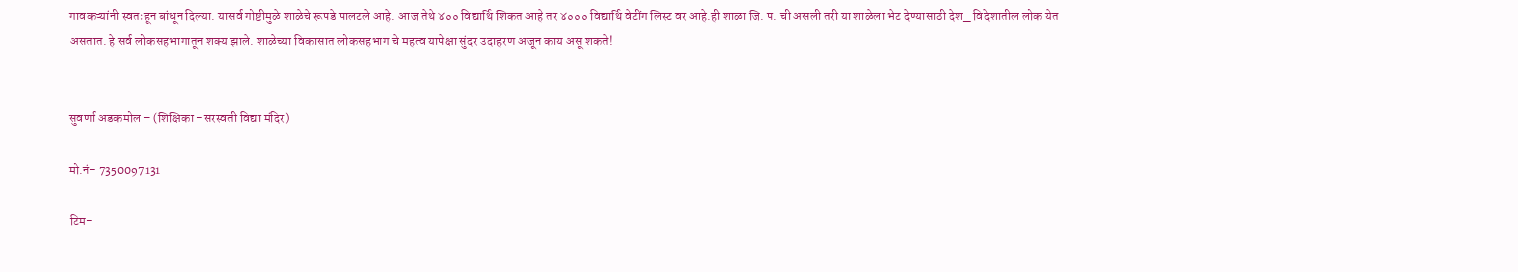गावकऱ्यांनी स्वतःहून बांधून दिल्या. यासर्व गोष्टीमुळे शाळेचे रूपडे पालटले आहे. आज तेथे ४०० विद्यार्थि शिकत आहे तर ४००० विद्यार्थि वेटींग लिस्ट वर आहे.ही शाळा जि. प. ची असली तरी या शाळेला भेट देण्यासाठी देश_ विदेशातील लोक येत असतात. हे सर्व लोकसहभागातून शक्य झाले. शाळेच्या विकासात लोकसहभाग चे महत्व यापेक्षा सुंदर उदाहरण अजून काय असू शकते!


सुवर्णा अडकमोल – (शिक्षिका -सरस्वती विद्या मंदिर)

मो.नं- 7350097131

टिम-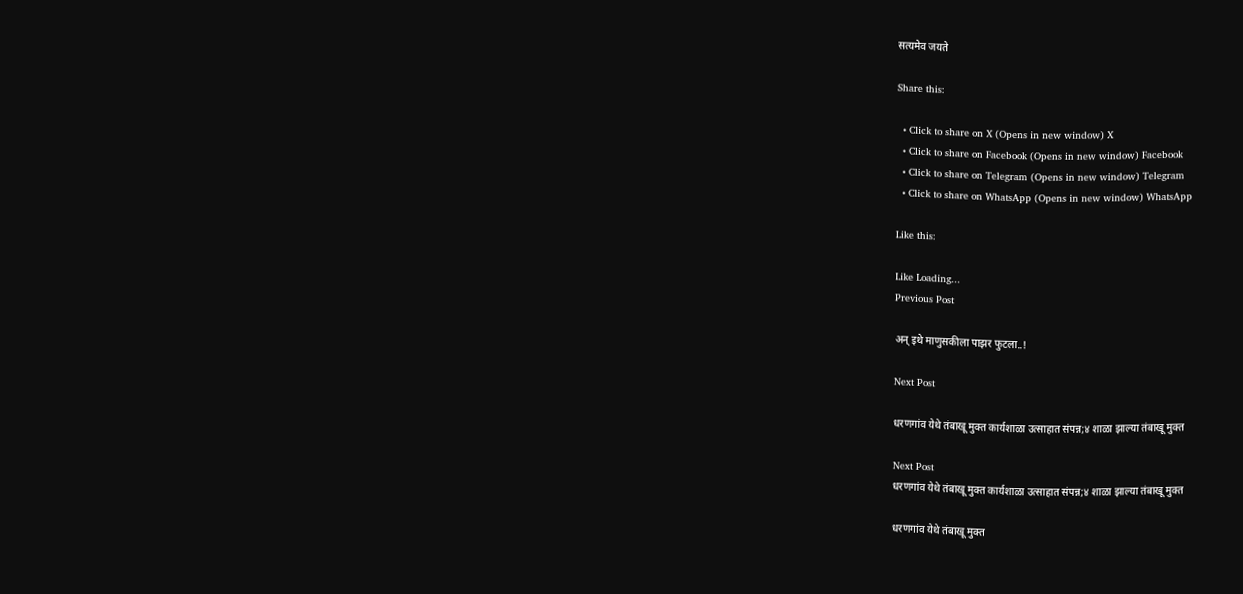सत्यमेव जयते

Share this:

  • Click to share on X (Opens in new window) X
  • Click to share on Facebook (Opens in new window) Facebook
  • Click to share on Telegram (Opens in new window) Telegram
  • Click to share on WhatsApp (Opens in new window) WhatsApp

Like this:

Like Loading...
Previous Post

अन् इथे माणुसकीला पाझर फुटला..!

Next Post

धरणगांव येथे तंबाखू मुक्त कार्यशाळा उत्साहात संपन्न;४ शाळा झाल्या तंबाखू मुक्त

Next Post
धरणगांव येथे तंबाखू मुक्त कार्यशाळा उत्साहात संपन्न;४ शाळा झाल्या तंबाखू मुक्त

धरणगांव येथे तंबाखू मुक्त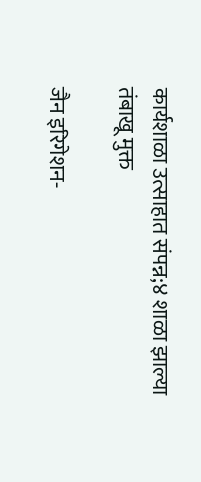कार्यशाळा उत्साहात संपन्न;४ शाळा झाल्या तंबाखू मुक्त

जैन इरिगेशन-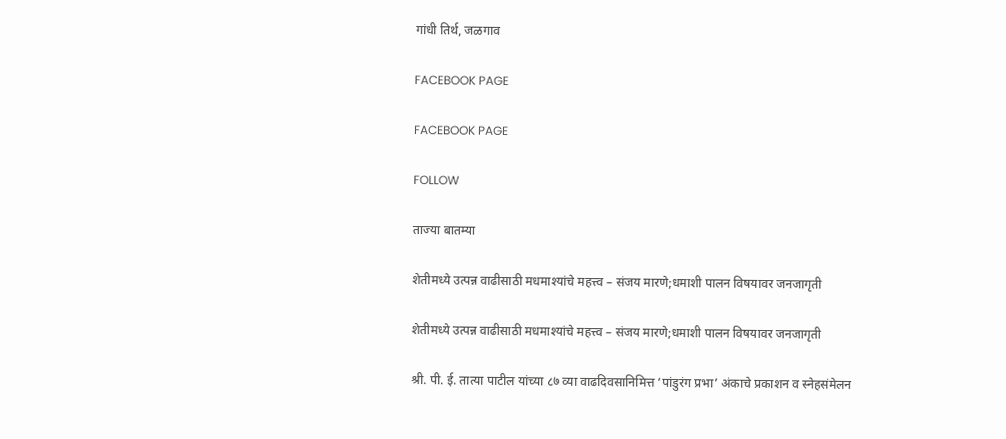गांधी तिर्थ, जळगाव

FACEBOOK PAGE

FACEBOOK PAGE

FOLLOW

ताज्या बातम्या

शेतीमध्ये उत्पन्न वाढीसाठी मधमाश्यांचे महत्त्व – संजय मारणे;धमाशी पालन विषयावर जनजागृती

शेतीमध्ये उत्पन्न वाढीसाठी मधमाश्यांचे महत्त्व – संजय मारणे;धमाशी पालन विषयावर जनजागृती

श्री. पी. ई. तात्या पाटील यांच्या ८७ व्या वाढदिवसानिमित्त ‘पांडुरंग प्रभा’ अंकाचे प्रकाशन व स्नेहसंमेलन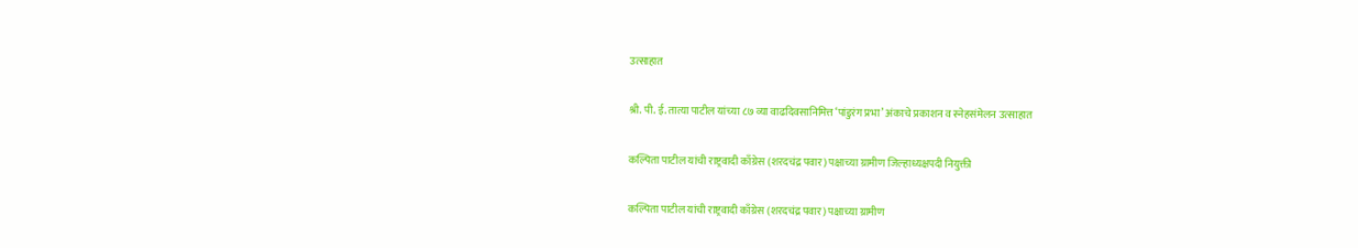उत्साहात

श्री. पी. ई. तात्या पाटील यांच्या ८७ व्या वाढदिवसानिमित्त ‘पांडुरंग प्रभा’ अंकाचे प्रकाशन व स्नेहसंमेलन उत्साहात

कल्पिता पाटील यांची राष्ट्रवादी काँग्रेस (शरदचंद्र पवार) पक्षाच्या ग्रामीण जिल्हाध्यक्षपदी नियुक्ती

कल्पिता पाटील यांची राष्ट्रवादी काँग्रेस (शरदचंद्र पवार) पक्षाच्या ग्रामीण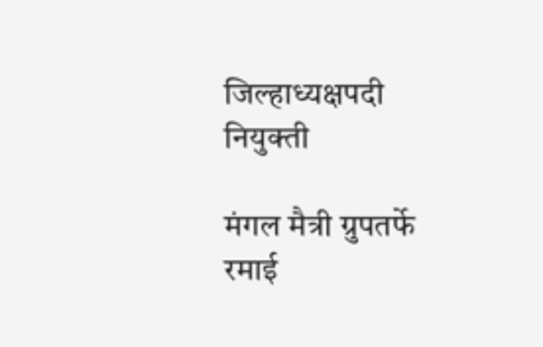जिल्हाध्यक्षपदी नियुक्ती

मंगल मैत्री ग्रुपतर्फे रमाई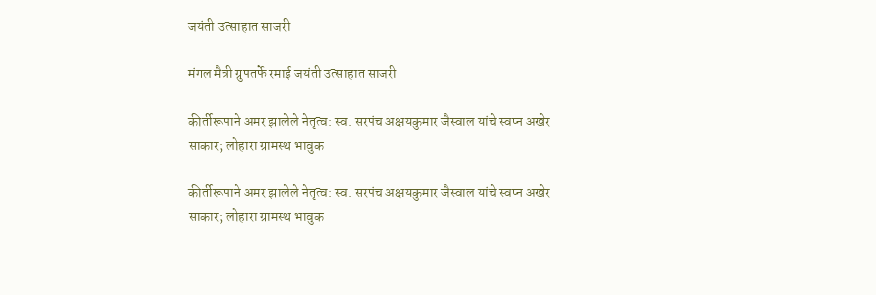जयंती उत्साहात साजरी

मंगल मैत्री ग्रुपतर्फे रमाई जयंती उत्साहात साजरी

कीर्तीरूपाने अमर झालेले नेतृत्व: स्व. सरपंच अक्षयकुमार जैस्वाल यांचे स्वप्न अखेर साकार; लोहारा ग्रामस्थ भावुक

कीर्तीरूपाने अमर झालेले नेतृत्व: स्व. सरपंच अक्षयकुमार जैस्वाल यांचे स्वप्न अखेर साकार; लोहारा ग्रामस्थ भावुक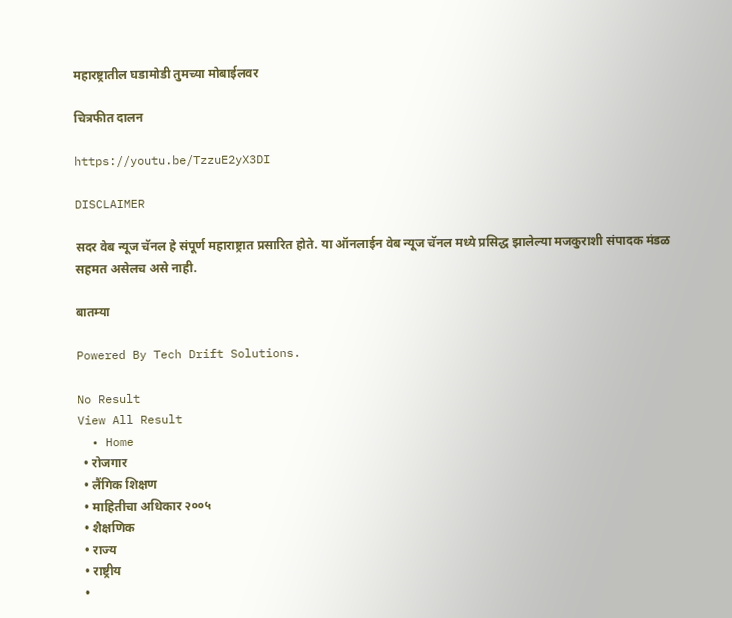महारष्ट्रातील घडामोडी तुमच्या मोबाईलवर

चित्रफीत दालन

https://youtu.be/TzzuE2yX3DI

DISCLAIMER

सदर वेब न्यूज चॅनल हे संपूर्ण महाराष्ट्रात प्रसारित होते. या ऑनलाईन वेब न्यूज चॅनल मध्ये प्रसिद्ध झालेल्या मजकुराशी संपादक मंडळ सहमत असेलच असे नाही.

बातम्या

Powered By Tech Drift Solutions.

No Result
View All Result
  • Home
  • रोजगार
  • लैंगिक शिक्षण
  • माहितीचा अधिकार २००५
  • शैक्षणिक
  • राज्य
  • राष्ट्रीय
  •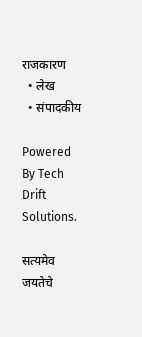राजकारण
  • लेख
  • संपादकीय

Powered By Tech Drift Solutions.

सत्यमेव जयतेचे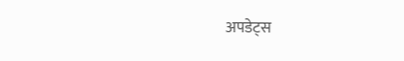अपडेट्स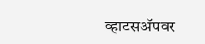व्हाटसअ‍ॅपवर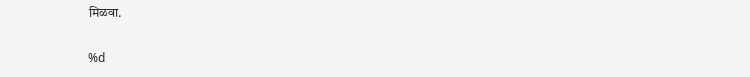मिळवा.

%d